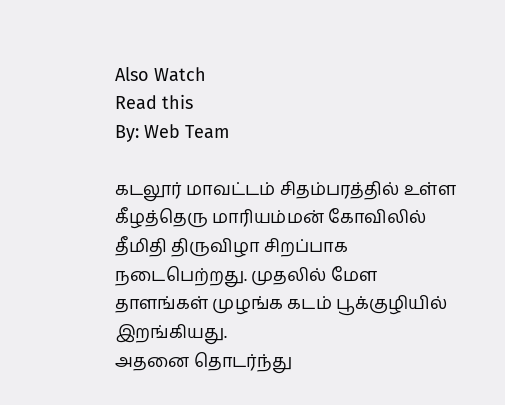Also Watch
Read this
By: Web Team

கடலூர் மாவட்டம் சிதம்பரத்தில் உள்ள கீழத்தெரு மாரியம்மன் கோவிலில் தீமிதி திருவிழா சிறப்பாக நடைபெற்றது. முதலில் மேள தாளங்கள் முழங்க கடம் பூக்குழியில் இறங்கியது.
அதனை தொடர்ந்து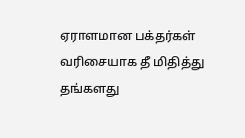ஏராளமான பக்தர்கள் வரிசையாக தீ மிதித்து தங்களது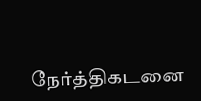நேர்த்திகடனை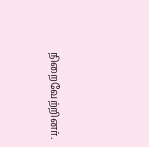நிறைவேற்றினர்.